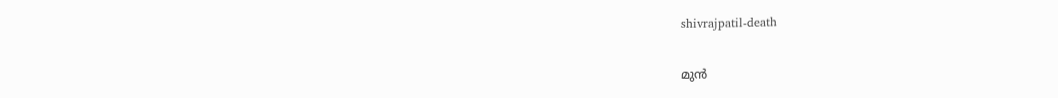shivrajpatil-death

മുൻ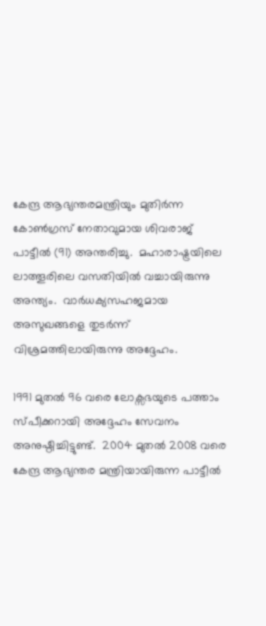കേന്ദ്ര ആഭ്യന്തരമന്ത്രിയും മുതിർന്ന കോൺഗ്രസ് നേതാവുമായ ശിവരാജ് പാട്ടീൽ (91) അന്തരിച്ചു.  മഹാരാഷ്ട്രയിലെ ലാത്തൂരിലെ വസതിയിൽ വച്ചായിരുന്നു അന്ത്യം.  വാര്‍ധക്യസഹജമായ അസുഖങ്ങളെ തുടര്‍ന്ന് വിശ്രമത്തിലായിരുന്നു അദ്ദേഹം.

1991 മുതല്‍ 96 വരെ ലോക്സഭയുടെ പത്താം സ്പീക്കറായി അദ്ദേഹം സേവനം അനുഷ്ഠിച്ചിട്ടുണ്ട്.  2004 മുതൽ 2008 വരെ കേന്ദ്ര ആഭ്യന്തര മന്ത്രിയായിരുന്ന പാട്ടീൽ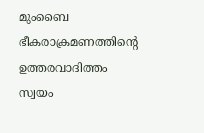മുംബൈ ഭീകരാക്രമണത്തിന്റെ ഉത്തരവാദിത്തം സ്വയം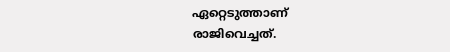ഏറ്റെടുത്താണ് രാജിവെച്ചത്.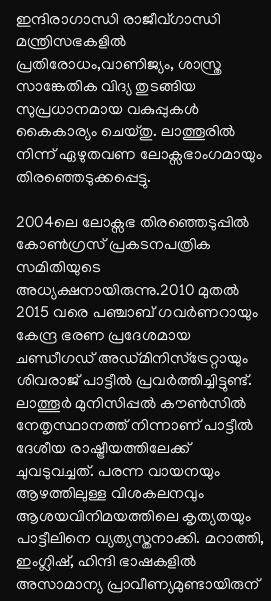ഇന്ദിരാഗാന്ധി രാജീവ്ഗാന്ധി മന്ത്രിസഭകളിൽ പ്രതിരോധം,വാണിജ്യം, ശാസ്ത്ര സാങ്കേതിക വിദ്യ തുടങ്ങിയ സുപ്രധാനമായ വകുപ്പുകൾ കൈകാര്യം ചെയ്തു. ലാത്തൂരിൽ നിന്ന് ഏഴുതവണ ലോക്സഭാംഗമായും തിരഞ്ഞെടുക്കപ്പെട്ടു.

2004ലെ ലോക്സഭ തിരഞ്ഞെടുപ്പില്‍ കോൺഗ്രസ് പ്രകടനപത്രിക സമിതിയുടെ അധ്യക്ഷനായിരുന്നു.2010 മുതല്‍ 2015 വരെ പഞ്ചാബ് ഗവർണറായും കേന്ദ്ര ഭരണ പ്രദേശമായ ചണ്ഡീഗഡ് അഡ്മിനിസ്ട്രേറ്റായും ശിവരാജ് പാട്ടീൽ പ്രവർത്തിച്ചിട്ടുണ്ട്. ലാത്തൂര്‍ മുനിസിപ്പല്‍ കൗണ്‍സില്‍ നേതൃസ്ഥാനത്ത് നിന്നാണ് പാട്ടീല്‍ ദേശീയ രാഷ്ട്രീയത്തിലേക്ക് ചുവടുവച്ചത്. പരന്ന വായനയും ആഴത്തിലുള്ള വിശകലനവും ആശയവിനിമയത്തിലെ കൃത്യതയും പാട്ടീലിനെ വ്യത്യസ്തനാക്കി. മറാത്തി, ഇംഗ്ലിഷ്, ഹിന്ദി ഭാഷകളില്‍ അസാമാന്യ പ്രാവീണ്യമുണ്ടായിരുന്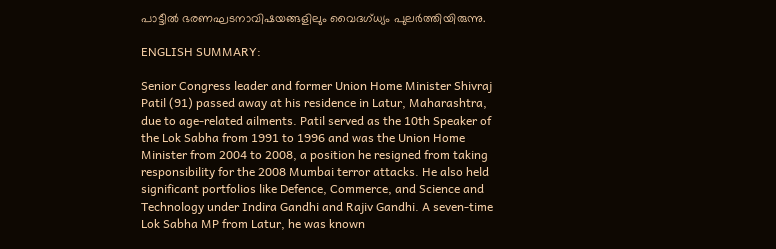പാട്ടീല്‍ ഭരണഘടനാവിഷയങ്ങളിലും വൈദഗ്ധ്യം പുലര്‍ത്തിയിരുന്നു.

ENGLISH SUMMARY:

Senior Congress leader and former Union Home Minister Shivraj Patil (91) passed away at his residence in Latur, Maharashtra, due to age-related ailments. Patil served as the 10th Speaker of the Lok Sabha from 1991 to 1996 and was the Union Home Minister from 2004 to 2008, a position he resigned from taking responsibility for the 2008 Mumbai terror attacks. He also held significant portfolios like Defence, Commerce, and Science and Technology under Indira Gandhi and Rajiv Gandhi. A seven-time Lok Sabha MP from Latur, he was known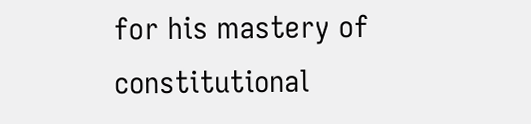for his mastery of constitutional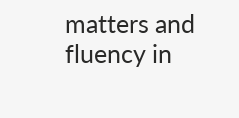matters and fluency in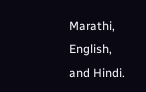Marathi, English, and Hindi.